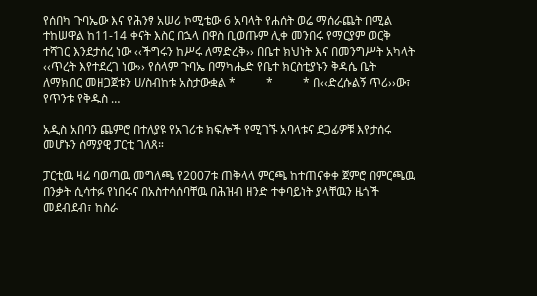የሰበካ ጉባኤው እና የሕንፃ አሠሪ ኮሚቴው 6 አባላት የሐሰት ወሬ ማሰራጨት በሚል ተከሠዋል ከ11-14 ቀናት እስር በኋላ በዋስ ቢወጡም ሊቀ መንበሩ የማርያም ወርቅ ተሻገር እንደታሰረ ነው ‹‹ችግሩን ከሥሩ ለማድረቅ›› በቤተ ክህነት እና በመንግሥት አካላት ‹‹ጥረት እየተደረገ ነው›› የሰላም ጉባኤ በማካሔድ የቤተ ክርስቲያኑን ቅዳሴ ቤት ለማክበር መዘጋጀቱን ሀ/ስብከቱ አስታውቋል *          *          * በ‹‹ድረሱልኝ ጥሪ››ው፣ የጥንቱ የቅዱስ …

አዲስ አበባን ጨምሮ በተለያዩ የአገሪቱ ክፍሎች የሚገኙ አባላቱና ደጋፊዎቹ እየታሰሩ መሆኑን ሰማያዊ ፓርቲ ገለጸ።

ፓርቲዉ ዛሬ ባወጣዉ መግለጫ የ2007ቱ ጠቅላላ ምርጫ ከተጠናቀቀ ጀምሮ በምርጫዉ በንቃት ሲሳተፉ የነበሩና በአስተሳሰባቸዉ በሕዝብ ዘንድ ተቀባይነት ያላቸዉን ዜጎች መደብደብ፣ ከስራ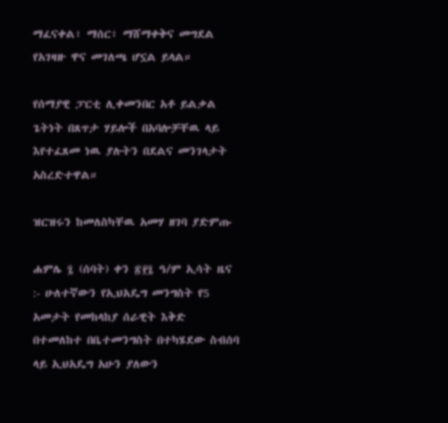ማፈናቀል፣ ማሰር፣ ማሸማቀቅና መግደል የአገዛዙ ዋና መገለጫ ሆኗል ይላል።

የሰማያዊ ፓርቲ ሊቀመንበር አቶ ይልቃል ጌትነት በጸጥታ ሃይሎች በአባሎቻቸዉ ላይ እየተፈጸመ ነዉ ያሉትን በደልና መንገላታት አስረድተዋል።

ዝርዝሩን ከመለስካቸዉ አመሃ ዘገባ ያድምጡ

ሐምሌ ፯ (ሰባት) ቀን ፳፻፯ ዓ/ም ኢሳት ዜና :- ሁለተኛውን የኢህአዴግ መንግስት የ5 አመታት የመከላከያ ሰራዊት እቅድ በተመለከተ በቤተመንግስት በተካሄደው ስብሰባ ላይ ኢህአዴግ አሁን ያለውን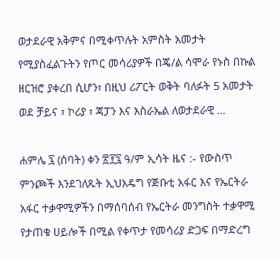ወታደራዊ አቅምና በሚቀጥሉት አምስት አመታት የሚያስፈልጉትን የጦር መሳሪያዎች በጄ/ል ሳሞራ የኑስ በኩል ዘርዝሮ ያቀረበ ሲሆን፣ በዚህ ሪፖርት ወቅት ባለፉት 5 አመታት ወደ ቻይና ፣ ኮሪያ ፣ ጃፓን እና እስራኤል ለወታደራዊ …

ሐምሌ ፯ (ሰባት) ቀን ፳፻፯ ዓ/ም ኢሳት ዜና :- የውስጥ ምንጮች እንደገለጹት ኢህአዴግ የጅቡቲ አፋር እና የኤርትራ አፋር ተቃዋሚዎችን በማሰባሰብ የኤርትራ መንግስት ተቃዋሚ የታጠቁ ሀይሎች በሚል የቀጥታ የመሳሪያ ድጋፍ በማድረግ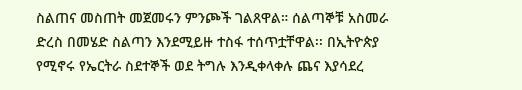ስልጠና መስጠት መጀመሩን ምንጮች ገልጸዋል። ሰልጣኞቹ አስመራ ድረስ በመሄድ ስልጣን እንደሚይዙ ተስፋ ተሰጥቷቸዋል፡፡ በኢትዮጵያ የሚኖሩ የኤርትራ ስደተኞች ወደ ትግሉ እንዲቀላቀሉ ጨና እያሳደረ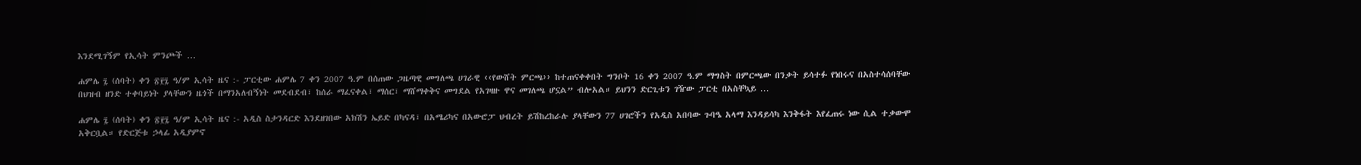እንደሚገኝም የኢሳት ምንጮች …

ሐምሌ ፯ (ሰባት) ቀን ፳፻፯ ዓ/ም ኢሳት ዜና :- ፓርቲው ሐምሌ 7 ቀን 2007 ዓ.ም በሰጠው ጋዜጣዊ መግለጫ ሀገራዊ ‹‹የውሸት ምርጫ›› ከተጠናቀቀበት ግንቦት 16 ቀን 2007 ዓ.ም ማግስት በምርጫው በንቃት ይሳተፉ የነበሩና በአስተሳሰባቸው በህዝብ ዘንድ ተቀባይነት ያላቸውን ዜጎች በማንአለብኝነት መደብደብ፣ ከሰራ ማፈናቀል፣ ማሰር፣ ማሸማቀቅና መግደል የአገዛዙ ዋና መገለጫ ሆኗል” ብሎአል። ይህንን ድርጊቱን ገዥው ፓርቲ በአስቸኳይ …

ሐምሌ ፯ (ሰባት) ቀን ፳፻፯ ዓ/ም ኢሳት ዜና :- አዲስ ስታንዳርድ እንደዘገበው አክሽን ኤይድ በካናዳ፣ በአሜሪካና በአውሮፓ ህብረት ይሽከረከራሉ ያላቸውን 77 ሀገሮችን የአዲስ አበባው ጉባዔ አላማ እንዳይሳካ እንቅፋት እየፈጠሩ ነው ሲል ተቃውሞ አቅርቧል። የድርጅቱ ኃላፊ አዲያምኖ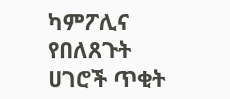ካምፖሊና የበለጸጉት ሀገሮች ጥቂት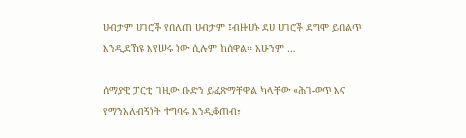ሀብታም ሀገሮች የበለጠ ሀብታም ፤ብዙሀኑ ደሀ ሀገሮች ደግሞ ይበልጥ እንዲደኸዩ እየሠሩ ነው ሲሉም ከሰዋል። አሁንም …

ሰማያዊ ፓርቲ ገዚው ቡድን ይፈጽማቸዋል ካላቸው «ሕገ-ወጥ እና የማንአለብኝነት ተግባሩ እንዲቆጠብ፣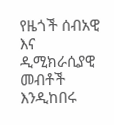የዜጎች ሰብአዊ እና ዲሚክራሲያዊ መብቶች እንዲከበሩ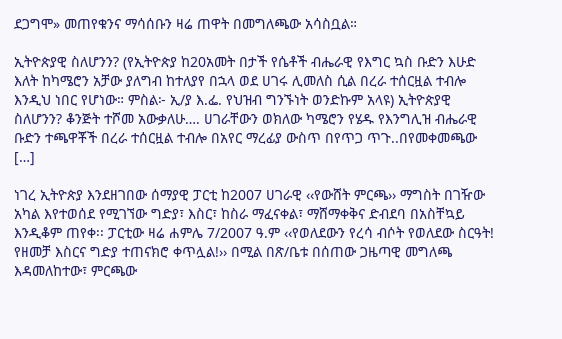ደጋግሞ» መጠየቁንና ማሳሰቡን ዛሬ ጠዋት በመግለጫው አሳስቧል።

ኢትዮጵያዊ ስለሆንን? (የኢትዮጵያ ከ20አመት በታች የሴቶች ብሔራዊ የእግር ኳስ ቡድን እሁድ እለት ከካሜሮን አቻው ያለግብ ከተለያየ በኋላ ወደ ሀገሩ ሊመለስ ሲል በረራ ተሰርዟል ተብሎ እንዲህ ነበር የሆነው። ምስል፦ ኢ/ያ እ.ፌ. የህዝብ ግንኙነት ወንድኩም አላዩ) ኢትዮጵያዊ ስለሆንን? ቆንጅት ተሾመ አውቃለሁ…. ሀገራቸውን ወክለው ካሜሮን የሄዱ የእንግሊዝ ብሔራዊ ቡድን ተጫዋቾች በረራ ተሰርዟል ተብሎ በአየር ማረፊያ ውስጥ በየጥጋ ጥጉ..በየመቀመጫው […]

ነገረ ኢትዮጵያ እንደዘገበው ሰማያዊ ፓርቲ ከ2007 ሀገራዊ ‹‹የውሸት ምርጫ›› ማግስት በገዥው አካል እየተወሰደ የሚገኘው ግድያ፣ እስር፣ ከስራ ማፈናቀል፣ ማሸማቀቅና ድብደባ በአስቸኳይ እንዲቆም ጠየቀ፡፡ ፓርቲው ዛሬ ሐምሌ 7/2007 ዓ.ም ‹‹የወለደውን የረሳ ብሶት የወለደው ስርዓት! የዘመቻ እስርና ግድያ ተጠናክሮ ቀጥሏል!›› በሚል በጽ/ቤቱ በሰጠው ጋዜጣዊ መግለጫ እዳመለከተው፣ ምርጫው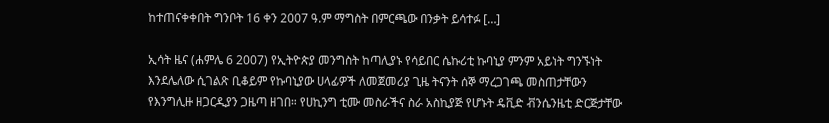ከተጠናቀቀበት ግንቦት 16 ቀን 2007 ዓ.ም ማግስት በምርጫው በንቃት ይሳተፉ […]

ኢሳት ዜና (ሐምሌ 6 2007) የኢትዮጵያ መንግስት ከጣሊያኑ የሳይበር ሴኩሪቲ ኩባኒያ ምንም አይነት ግንኙነት እንደሌለው ሲገልጽ ቢቆይም የኩባኒያው ሀላፊዎች ለመጀመሪያ ጊዜ ትናንት ሰኞ ማረጋገጫ መስጠታቸውን የእንግሊዙ ዘጋርዲያን ጋዜጣ ዘገበ። የሀኪንግ ቲሙ መስራችና ስራ አስኪያጅ የሆኑት ዴቪድ ቭንሴንዜቲ ድርጅታቸው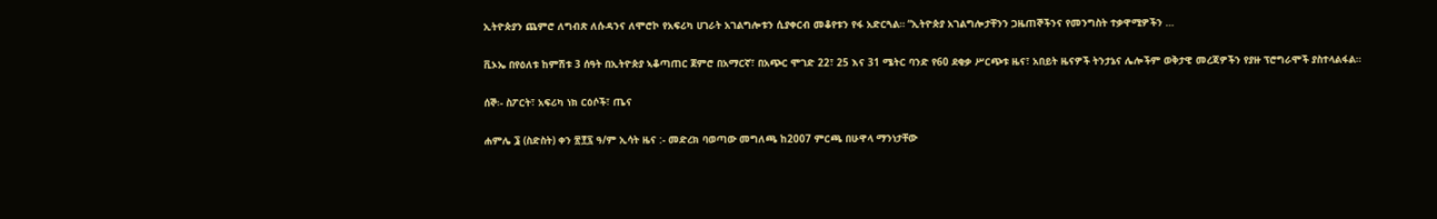ኢትዮጵያን ጨምሮ ለግብጽ ለሱዳንና ለሞሮኮ የአፍሪካ ሀገራት አገልግሎቱን ሲያቀርብ መቆየቱን የፋ አድርጓል። “ኢትዮጵያ አገልግሎታቸንን ጋዜጠኞችንና የመንግስት ተቃዋሚዎችን …

ቪኦኤ በየዕለቱ ከምሽቱ 3 ሰዓት በኢትዮጵያ ኣቆጣጠር ጀምሮ በአማርኛ፣ በአጭር ሞገድ 22፣ 25 እና 31 ሜትር ባንድ የ60 ደቂቃ ሥርጭቱ ዜና፣ አበይት ዜናዎች ትንታኔና ሌሎችም ወቅታዊ መረጃዎችን የያዙ ፕሮግራሞች ያስተላልፋል።

ሰኞ፡- ስፖርት፣ አፍሪካ ነክ ርዕሶች፣ ጤና

ሐምሌ ፮ (ስድስት) ቀን ፳፻፯ ዓ/ም ኢሳት ዜና :- መድረክ ባወጣው መግለጫ ከ2007 ምርጫ በሁዋላ ማንነታቸው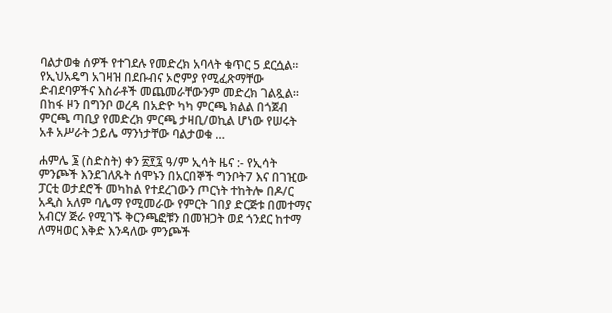ባልታወቁ ሰዎች የተገደሉ የመድረክ አባላት ቁጥር 5 ደርሷል። የኢህአዴግ አገዛዝ በደቡብና ኦሮምያ የሚፈጽማቸው ድብደባዎችና እስራቶች መጨመራቸውንም መድረክ ገልጿል። በከፋ ዞን በግንቦ ወረዳ በአድዮ ካካ ምርጫ ክልል በጎጀብ ምርጫ ጣቢያ የመድረክ ምርጫ ታዛቢ/ወኪል ሆነው የሠሩት አቶ አሥራት ኃይሌ ማንነታቸው ባልታወቁ …

ሐምሌ ፮ (ስድስት) ቀን ፳፻፯ ዓ/ም ኢሳት ዜና :- የኢሳት ምንጮች እንደገለጹት ሰሞኑን በአርበኞች ግንቦት7 እና በገዢው ፓርቲ ወታደሮች መካከል የተደረገውን ጦርነት ተከትሎ በዶ/ር አዲስ አለም ባሌማ የሚመራው የምርት ገበያ ድርጅቱ በመተማና አብርሃ ጅራ የሚገኙ ቅርንጫፎቹን በመዝጋት ወደ ጎንደር ከተማ ለማዛወር እቅድ እንዳለው ምንጮች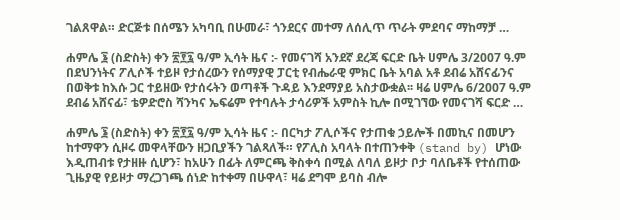ገልጸዋል። ድርጅቱ በሰሜን አካባቢ በሁመራ፣ ጎንደርና መተማ ለሰሊጥ ጥራት ምደባና ማከማቻ …

ሐምሌ ፮ (ስድስት) ቀን ፳፻፯ ዓ/ም ኢሳት ዜና :- የመናገሻ አንደኛ ደረጃ ፍርድ ቤት ሀምሌ 3/2007 ዓ.ም በደህንነትና ፖሊሶች ተይዞ የታሰረውን የሰማያዊ ፓርቲ የብሔራዊ ምክር ቤት አባል አቶ ደብሬ አሸናፊንና በወቅቱ ከእሱ ጋር ተይዘው የታሰሩትን ወጣቶች ጉዳይ እንደማያይ አስታውቋል፡፡ ዛሬ ሀምሌ 6/2007 ዓ.ም ደብሬ አሸናፊ፣ ቴዎድሮስ ሻንካና ኤፍሬም የተባሉት ታሳሪዎች አምስት ኪሎ በሚገኘው የመናገሻ ፍርድ …

ሐምሌ ፮ (ስድስት) ቀን ፳፻፯ ዓ/ም ኢሳት ዜና :- በርካታ ፖሊሶችና የታጠቁ ኃይሎች በመኪና በመሆን ከተማዋን ሲዞሩ መዋላቸውን ዘጋቢያችን ገልጻለች። የፖሊስ አባላት በተጠንቀቅ (stand by) ሆነው እዲጠብቱ የታዘዙ ሲሆን፣ ከአሁን በፊት ለምርጫ ቅስቀሳ በሚል ለባለ ይዞታ ቦታ ባለቤቶች የተሰጠው ጊዜያዊ የይዞታ ማረጋገጫ ሰነድ ከተቀማ በሁዋላ፣ ዛሬ ደግሞ ይባስ ብሎ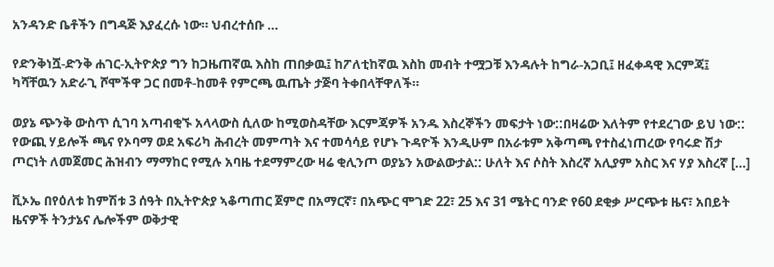አንዳንድ ቤቶችን በግዳጅ እያፈረሱ ነው። ህብረተሰቡ …

የድንቅነሿ-ድንቅ ሐገር-ኢትዮጵያ ግን ከጋዜጠኛዉ እስከ ጠበቃዉ፤ ከፖለቲከኛዉ እስከ መብት ተሟጋቹ እንዳሉት ከግራ-አጋቢ፤ ዘፈቀዳዊ እርምጃ፤ ካሻቸዉን አድራጊ ሾሞችዋ ጋር በመቶ-ከመቶ የምርጫ ዉጤት ታጅባ ትቀበላቸዋለች።

ወያኔ ጭንቅ ውስጥ ሲገባ አጣብቂኙ አላላውስ ሲለው ከሚወስዳቸው እርምጃዎች አንዱ እስረኞችን መፍታት ነው::በዛሬው እለትም የተደረገው ይህ ነው:: የውጪ ሃይሎች ጫና የኦባማ ወደ አፍሪካ ሕብረት መምጣት እና ተመሳሳይ የሆኑ ጉዳዮች እንዲሁም በአራቱም አቅጣጫ የተስፈነጠረው የባሩድ ሽታ ጦርነት ለመጀመር ሕዝብን ማማከር የሚሉ አባዜ ተደማምረው ዛሬ ቂሊንጦ ወያኔን አውልውታል:: ሁለት እና ሶስት እስረኛ አሊያም አስር እና ሃያ እስረኛ […]

ቪኦኤ በየዕለቱ ከምሽቱ 3 ሰዓት በኢትዮጵያ ኣቆጣጠር ጀምሮ በአማርኛ፣ በአጭር ሞገድ 22፣ 25 እና 31 ሜትር ባንድ የ60 ደቂቃ ሥርጭቱ ዜና፣ አበይት ዜናዎች ትንታኔና ሌሎችም ወቅታዊ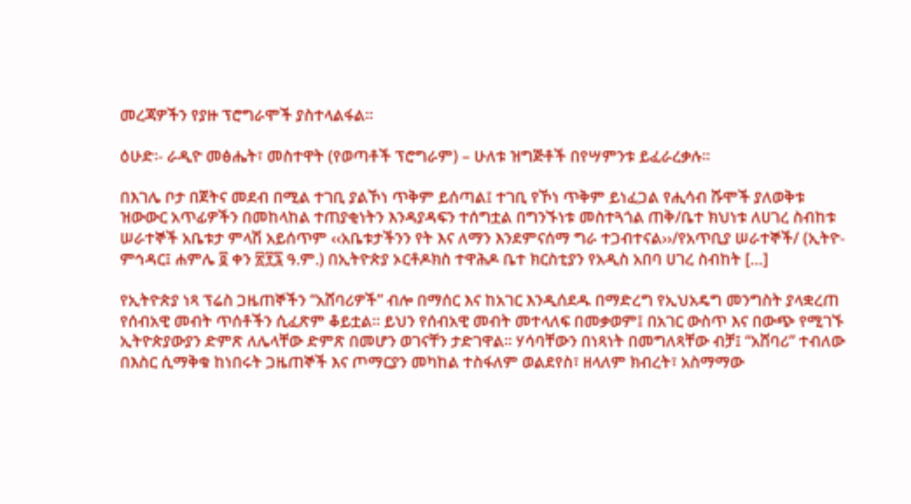መረጃዎችን የያዙ ፕሮግራሞች ያስተላልፋል።

ዕሁድ፡- ራዲዮ መፅሔት፣ መስተዋት (የወጣቶች ፕሮግራም) – ሁለቱ ዝግጅቶች በየሣምንቱ ይፈራረቃሉ፡፡

በእገሌ ቦታ በጀትና መደብ በሚል ተገቢ ያልኾነ ጥቅም ይሰጣል፤ ተገቢ የኾነ ጥቅም ይነፈጋል የሒሳብ ሹሞች ያለወቅቱ ዝውውር አጥፊዎችን በመከላከል ተጠያቂነትን እንዳያዳፍን ተሰግቷል በግንኙነቱ መስተጓጎል ጠቅ/ቤተ ክህነቱ ለሀገረ ስብከቱ ሠራተኞች አቤቱታ ምላሽ አይሰጥም ‹‹አቤቱታችንን የት እና ለማን እንደምናሰማ ግራ ተጋብተናል››/የአጥቢያ ሠራተኞች/ (ኢትዮ-ምኅዳር፤ ሐምሌ ፬ ቀን ፳፻፯ ዓ.ም.) በኢትዮጵያ ኦርቶዶክስ ተዋሕዶ ቤተ ክርስቲያን የአዲስ አበባ ሀገረ ስብከት […]

የኢትዮጵያ ነጻ ፕሬስ ጋዜጠኞችን “አሸባሪዎች” ብሎ በማሰር እና ከአገር እንዲሰደዱ በማድረግ የኢህአዴግ መንግስት ያላቋረጠ የሰብአዊ መብት ጥሰቶችን ሲፈጽም ቆይቷል። ይህን የሰብአዊ መብት መተላለፍ በመቃወም፤ በአገር ውስጥ እና በውጭ የሚገኙ ኢትዮጵያውያን ድምጽ ለሌላቸው ድምጽ በመሆን ወገናቸን ታድገዋል። ሃሳባቸውን በነጻነት በመግለጻቸው ብቻ፤ “አሸባሪ” ተብለው በእስር ሲማቅቁ ከነበሩት ጋዜጠኞች እና ጦማርያን መካከል ተስፋለም ወልደየስ፣ ዘላለም ክብረት፣ አስማማው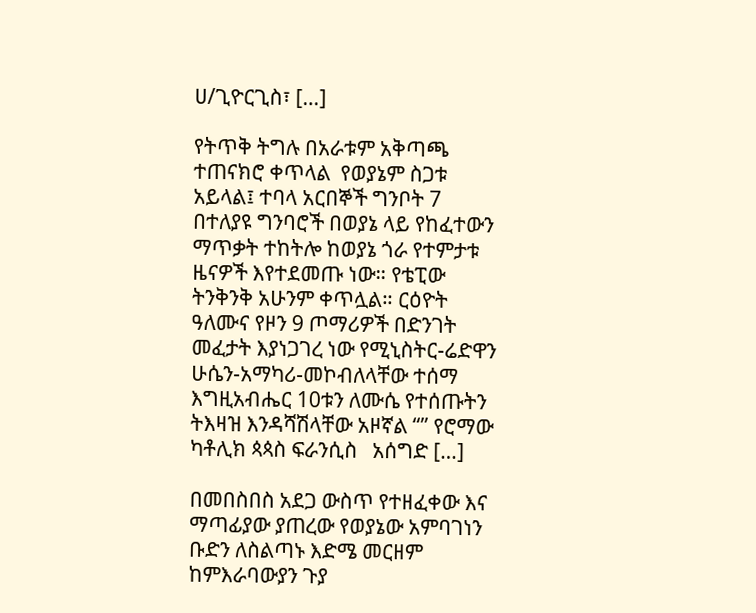ሀ/ጊዮርጊስ፣ […]

የትጥቅ ትግሉ በአራቱም አቅጣጫ ተጠናክሮ ቀጥላል  የወያኔም ስጋቱ አይላል፤ ተባላ አርበኞች ግንቦት 7 በተለያዩ ግንባሮች በወያኔ ላይ የከፈተውን ማጥቃት ተከትሎ ከወያኔ ጎራ የተምታቱ ዜናዎች እየተደመጡ ነው። የቴፒው ትንቅንቅ አሁንም ቀጥሏል። ርዕዮት ዓለሙና የዞን 9 ጦማሪዎች በድንገት መፈታት እያነጋገረ ነው የሚኒስትር-ሬድዋን ሁሴን-አማካሪ-መኮብለላቸው ተሰማ እግዚአብሔር 10ቱን ለሙሴ የተሰጡትን ትእዛዝ እንዳሻሽላቸው አዞኛል “” የሮማው ካቶሊክ ጳጳስ ፍራንሲስ   አሰግድ […]

በመበስበስ አደጋ ውስጥ የተዘፈቀው እና ማጣፊያው ያጠረው የወያኔው አምባገነን ቡድን ለስልጣኑ እድሜ መርዘም ከምእራባውያን ጉያ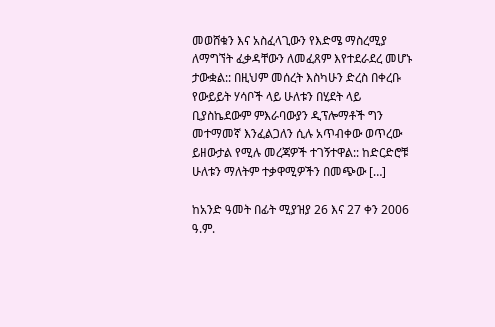መወሸቁን እና አስፈላጊውን የእድሜ ማስረሚያ ለማግኘት ፈቃዳቸውን ለመፈጸም እየተደራደረ መሆኑ ታውቋል:: በዚህም መሰረት እስካሁን ድረስ በቀረቡ የውይይት ሃሳቦች ላይ ሁለቱን በሂደት ላይ ቢያስኬደውም ምእራባውያን ዲፕሎማቶች ግን መተማመኛ እንፈልጋለን ሲሉ አጥብቀው ወጥረው ይዘውታል የሚሉ መረጃዎች ተገኝተዋል:: ከድርድሮቹ ሁለቱን ማለትም ተቃዋሚዎችን በመጭው […]

ከአንድ ዓመት በፊት ሚያዝያ 26 እና 27 ቀን 2006 ዓ.ም.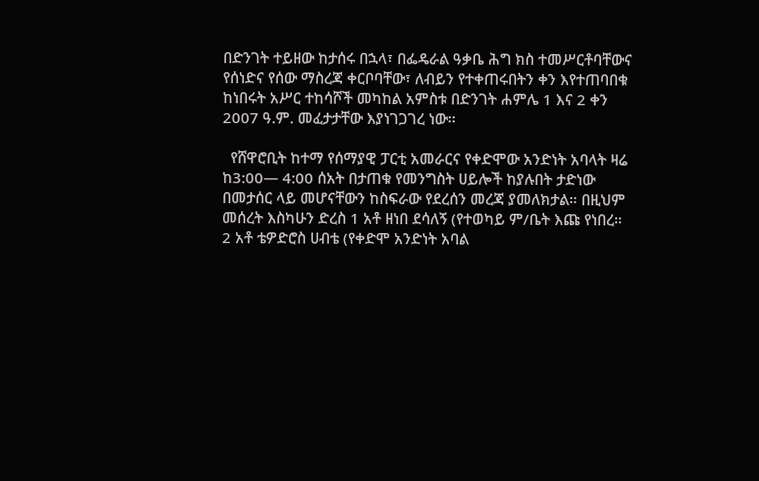በድንገት ተይዘው ከታሰሩ በኋላ፣ በፌዴራል ዓቃቤ ሕግ ክስ ተመሥርቶባቸውና የሰነድና የሰው ማስረጃ ቀርቦባቸው፣ ለብይን የተቀጠሩበትን ቀን እየተጠባበቁ ከነበሩት አሥር ተከሳሾች መካከል አምስቱ በድንገት ሐምሌ 1 እና 2 ቀን 2007 ዓ.ም. መፈታታቸው እያነገጋገረ ነው፡፡

  የሸዋሮቢት ከተማ የሰማያዊ ፓርቲ አመራርና የቀድሞው አንድነት አባላት ዛሬ ከ3:00— 4:00 ሰአት በታጠቁ የመንግስት ሀይሎች ከያሉበት ታድነው በመታሰር ላይ መሆናቸውን ከስፍራው የደረሰን መረጃ ያመለክታል። በዚህም መሰረት እስካሁን ድረስ 1 አቶ ዘነበ ደሳለኝ (የተወካይ ም/ቤት እጩ የነበረ። 2 አቶ ቴዎድሮስ ሀብቴ (የቀድሞ አንድነት አባል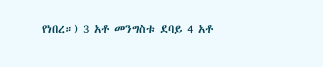የነበረ።) 3 አቶ መንግስቱ ደባይ 4 አቶ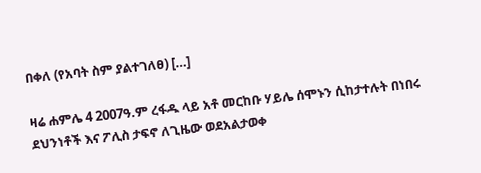በቀለ (የአባት ስም ያልተገለፀ) […]

ዛሬ ሐምሌ 4 2007ዓ.ም ረፋዱ ላይ አቶ መርከቡ ሃይሌ ሰሞኑን ሲከታተሉት በነበሩ ደህንነቶች እና ፖሊስ ታፍኖ ለጊዜው ወደአልታወቀ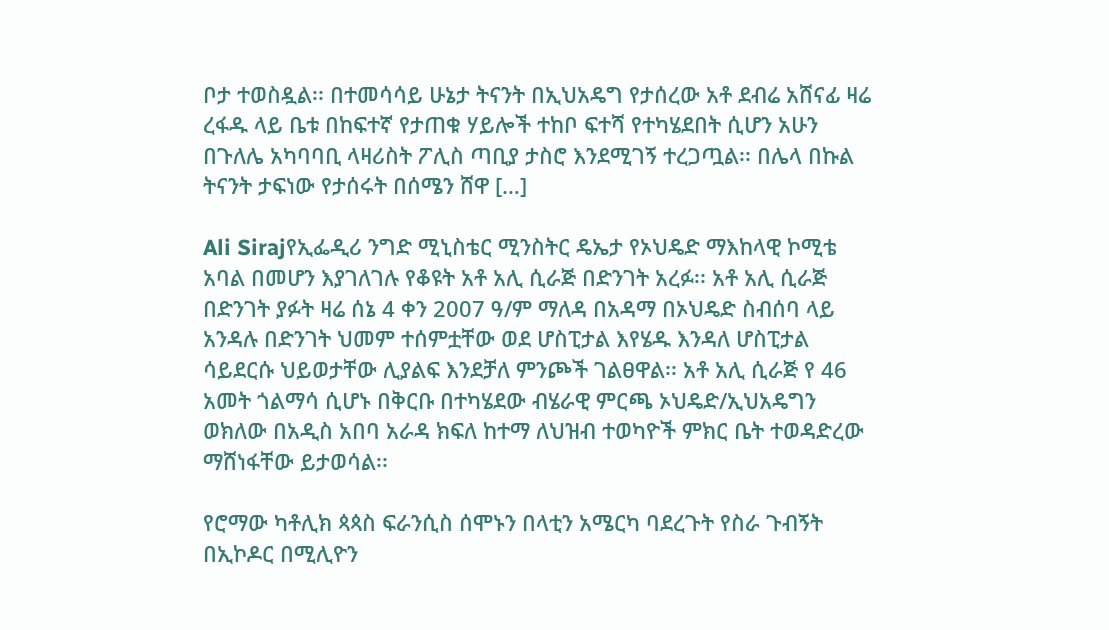ቦታ ተወስዷል፡፡ በተመሳሳይ ሁኔታ ትናንት በኢህአዴግ የታሰረው አቶ ደብሬ አሸናፊ ዛሬ ረፋዱ ላይ ቤቱ በከፍተኛ የታጠቁ ሃይሎች ተከቦ ፍተሻ የተካሄደበት ሲሆን አሁን በጉለሌ አካባባቢ ላዛሪስት ፖሊስ ጣቢያ ታስሮ እንደሚገኝ ተረጋጧል፡፡ በሌላ በኩል ትናንት ታፍነው የታሰሩት በሰሜን ሸዋ […]

Ali Sirajየኢፌዲሪ ንግድ ሚኒስቴር ሚንስትር ዴኤታ የኦህዴድ ማእከላዊ ኮሚቴ አባል በመሆን እያገለገሉ የቆዩት አቶ አሊ ሲራጅ በድንገት አረፉ፡፡ አቶ አሊ ሲራጅ በድንገት ያፉት ዛሬ ሰኔ 4 ቀን 2007 ዓ/ም ማለዳ በአዳማ በኦህዴድ ስብሰባ ላይ አንዳሉ በድንገት ህመም ተሰምቷቸው ወደ ሆስፒታል እየሄዱ እንዳለ ሆስፒታል ሳይደርሱ ህይወታቸው ሊያልፍ እንደቻለ ምንጮች ገልፀዋል፡፡ አቶ አሊ ሲራጅ የ 46 አመት ጎልማሳ ሲሆኑ በቅርቡ በተካሄደው ብሄራዊ ምርጫ ኦህዴድ/ኢህአዴግን ወክለው በአዲስ አበባ አራዳ ክፍለ ከተማ ለህዝብ ተወካዮች ምክር ቤት ተወዳድረው ማሸነፋቸው ይታወሳል፡፡

የሮማው ካቶሊክ ጳጳስ ፍራንሲስ ሰሞኑን በላቲን አሜርካ ባደረጉት የስራ ጉብኝት በኢኮዶር በሚሊዮን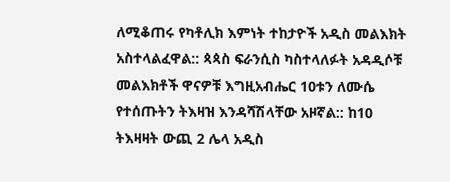ለሚቆጠሩ የካቶሊክ እምነት ተከታዮች አዲስ መልእክት አስተላልፈዋል:: ጳጳስ ፍራንሲስ ካስተላለፉት አዳዲሶቹ መልእክቶች ዋናዎቹ እግዚአብሔር 10ቱን ለሙሴ የተሰጡትን ትእዛዝ እንዳሻሽላቸው አዞኛል:: ከ10 ትእዛዛት ውጪ 2 ሌላ አዲስ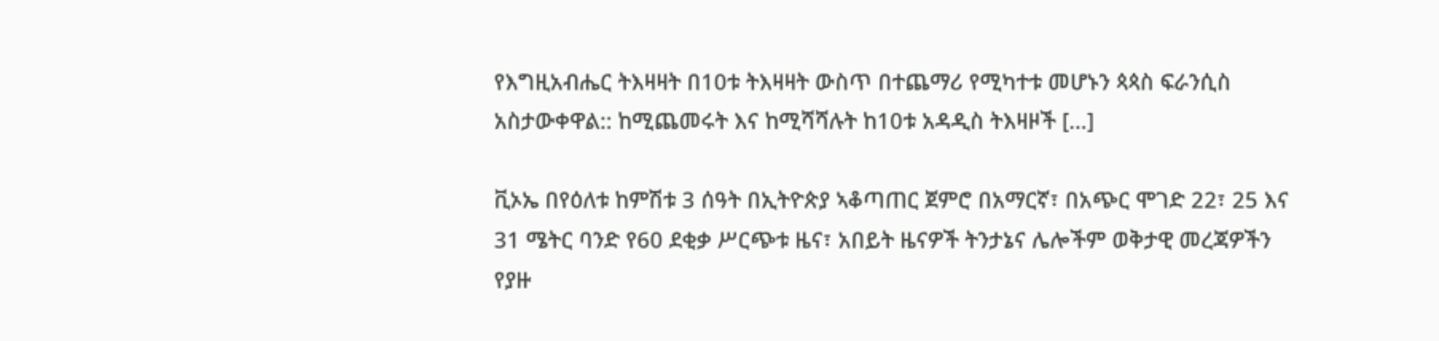የእግዚአብሔር ትእዛዛት በ10ቱ ትእዛዛት ውስጥ በተጨማሪ የሚካተቱ መሆኑን ጳጳስ ፍራንሲስ አስታውቀዋል:: ከሚጨመሩት እና ከሚሻሻሉት ከ10ቱ አዳዲስ ትእዛዞች […]

ቪኦኤ በየዕለቱ ከምሽቱ 3 ሰዓት በኢትዮጵያ ኣቆጣጠር ጀምሮ በአማርኛ፣ በአጭር ሞገድ 22፣ 25 እና 31 ሜትር ባንድ የ60 ደቂቃ ሥርጭቱ ዜና፣ አበይት ዜናዎች ትንታኔና ሌሎችም ወቅታዊ መረጃዎችን የያዙ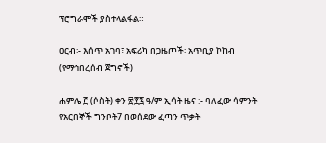ፕሮግራሞች ያስተላልፋል።

ዐርብ፡- እሰጥ አገባ፣ አፍሪካ በጋዜጦች፡ አጥቢያ ኮከብ (የማኅበረሰብ ጀግኖች)

ሐምሌ ፫ (ሶስት) ቀን ፳፻፯ ዓ/ም ኢሳት ዜና :- ባለፈው ሳምንት የአርበኞች ግንቦት7 በወሰደው ፈጣን ጥቃት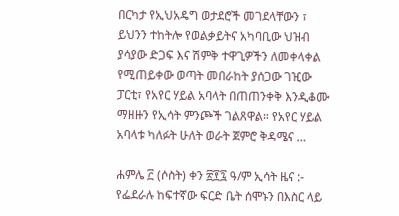በርካታ የኢህአዴግ ወታደሮች መገደላቸውን ፣ ይህንን ተከትሎ የወልቃይትና አካባቢው ህዝብ ያሳያው ድጋፍ እና ሽምቅ ተዋጊዎችን ለመቀላቀል የሚጠይቀው ወጣት መበራከት ያሰጋው ገዢው ፓርቲ፣ የአየር ሃይል አባላት በጠጠንቀቅ እንዲቆሙ ማዘዙን የኢሳት ምንጮች ገልጸዋል። የአየር ሃይል አባላቱ ካለፉት ሁለት ወራት ጀምሮ ቅዳሜና …

ሐምሌ ፫ (ሶስት) ቀን ፳፻፯ ዓ/ም ኢሳት ዜና :- የፌደራሉ ከፍተኛው ፍርድ ቤት ሰሞኑን በእስር ላይ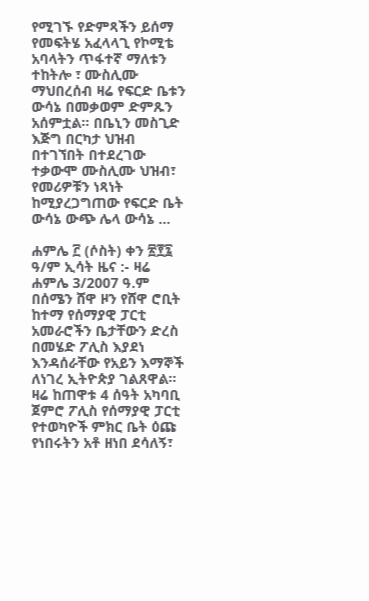የሚገኙ የድምጻችን ይሰማ የመፍትሄ አፈላላጊ የኮሚቴ አባላትን ጥፋተኛ ማለቱን ተከትሎ ፣ ሙስሊሙ ማህበረሰብ ዛሬ የፍርድ ቤቱን ውሳኔ በመቃወም ድምጹን አሰምቷል። በቤኒን መስጊድ እጅግ በርካታ ህዝብ በተገኘበት በተደረገው ተቃውሞ ሙስሊሙ ህዝብ፣ የመሪዎቹን ነጻነት ከሚያረጋግጠው የፍርድ ቤት ውሳኔ ውጭ ሌላ ውሳኔ …

ሐምሌ ፫ (ሶስት) ቀን ፳፻፯ ዓ/ም ኢሳት ዜና :- ዛሬ ሐምሌ 3/2007 ዓ.ም በሰሜን ሸዋ ዞን የሸዋ ሮቢት ከተማ የሰማያዊ ፓርቲ አመራሮችን ቤታቸውን ድረስ በመሄድ ፖሊስ እያደነ እንዳሰራቸው የአይን እማኞች ለነገረ ኢትዮጵያ ገልጸዋል፡፡ ዛሬ ከጠዋቱ 4 ሰዓት አካባቢ ጀምሮ ፖሊስ የሰማያዊ ፓርቲ የተወካዮች ምክር ቤት ዕጩ የነበሩትን አቶ ዘነበ ደሳለኝ፣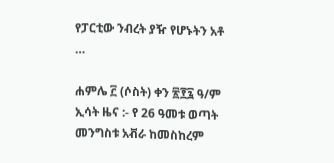የፓርቲው ንብረት ያዥ የሆኑትን አቶ …

ሐምሌ ፫ (ሶስት) ቀን ፳፻፯ ዓ/ም ኢሳት ዜና :- የ 26 ዓመቱ ወጣት መንግስቱ አቭራ ከመስከረም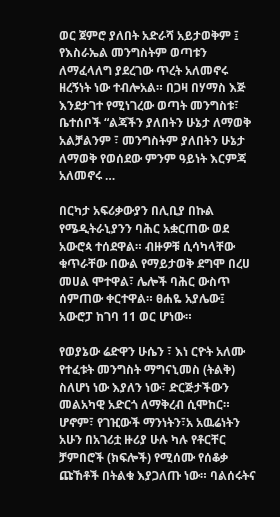ወር ጀምሮ ያለበት አድራሻ አይታወቅም ፤ የእስራኤል መንግስትም ወጣቱን ለማፈላለግ ያደረገው ጥረት አለመኖሩ ዘረኝነት ነው ተብሎአል። በጋዛ በሃማስ እጅ እንደታገተ የሚነገረው ወጣት መንግስቱ፣ ቤተሰቦች “ልጃችን ያለበትን ሁኔታ ለማወቅ አልቻልንም ፣ መንግስትም ያለበትን ሁኔታ ለማወቅ የወሰደው ምንም ዓይነት እርምጃ አለመኖሩ …

በርካታ አፍሪቃውያን በሊቢያ በኩል የሜዲትራኒያንን ባሕር አቋርጠው ወደ አውሮጳ ተሰደዋል። ብዙዎቹ ሲሳካላቸው ቁጥራቸው በውል የማይታወቅ ደግሞ በረሀ መሀል ሞተዋል፣ ሌሎች ባሕር ውስጥ ሰምጠው ቀርተዋል። ፀሐዬ አያሌው፤ አውሮፓ ከገባ 11 ወር ሆነው።

የወያኔው ሬድዋን ሁሴን ፣ እነ ርዮት አለሙ የተፈቱት መንግስት ማግናኒመስ (ትልቅ) ስለሆነ ነው እያለን ነው፣ ድርጅታችውን መልአካዊ አድርጎ ለማቅረብ ሲሞከር። ሆኖም፣ የገዢውች ማንነትን፣አ አዉሬነትን አሁን በአገሪቷ ዙሪያ ሁሉ ካሉ የቶርቸር ቻምበሮች (ክፍሎች) የሚሰሙ የሰቆቃ ጩኸቶች በትልቁ እያጋለጡ ነው። ባልሰሩትና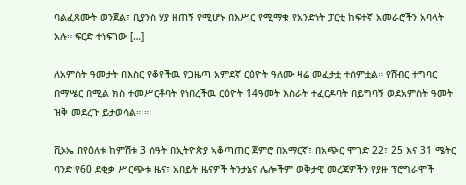ባልፈጸሙት ወንጀል፣ ቢያንስ ሃያ ዘጠኝ የሚሆኑ በእሥር የሚማቁ የአንድነት ፓርቲ ከፍተኛ አመራሮችን አባላት አሉ። ፍርድ ተነፍገው […]

ለአምስት ዓመታት በእስር የቆየችዉ የጋዜጣ አምደኛ ርዕዮት ዓለሙ ዛሬ መፈታቷ ተሰምቷል። የሽብር ተግባር በማሤር በሚል ክስ ተመሥርቶባት የነበረችዉ ርዕዮት 14ዓመት እስራት ተፈርዶባት በይግባኝ ወደአምስት ዓመት ዝቅ መደረጉ ይታወሳል። ።

ቪኦኤ በየዕለቱ ከምሽቱ 3 ሰዓት በኢትዮጵያ ኣቆጣጠር ጀምሮ በአማርኛ፣ በአጭር ሞገድ 22፣ 25 እና 31 ሜትር ባንድ የ60 ደቂቃ ሥርጭቱ ዜና፣ አበይት ዜናዎች ትንታኔና ሌሎችም ወቅታዊ መረጃዎችን የያዙ ፕሮግራሞች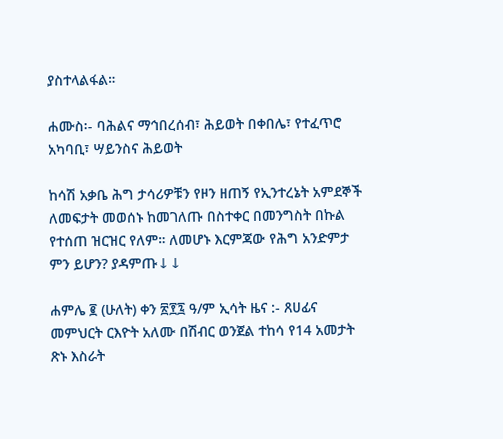ያስተላልፋል።

ሐሙስ፡- ባሕልና ማኅበረሰብ፣ ሕይወት በቀበሌ፣ የተፈጥሮ አካባቢ፣ ሣይንስና ሕይወት

ከሳሽ አቃቤ ሕግ ታሳሪዎቹን የዞን ዘጠኝ የኢንተረኔት አምደኞች ለመፍታት መወሰኑ ከመገለጡ በስተቀር በመንግስት በኩል የተሰጠ ዝርዝር የለም። ለመሆኑ እርምጃው የሕግ አንድምታ ምን ይሆን? ያዳምጡ↓↓

ሐምሌ ፪ (ሁለት) ቀን ፳፻፯ ዓ/ም ኢሳት ዜና :- ጸሀፊና መምህርት ርእዮት አለሙ በሽብር ወንጀል ተከሳ የ14 አመታት ጽኑ እስራት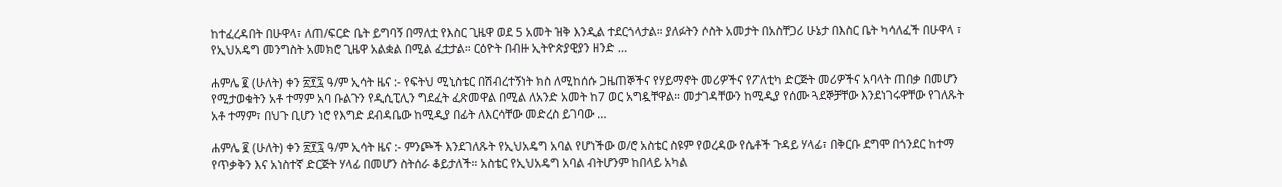ከተፈረዳበት በሁዋላ፣ ለጠ/ፍርድ ቤት ይግባኝ በማለቷ የእስር ጊዜዋ ወደ 5 አመት ዝቅ እንዲል ተደርጎላታል። ያለፉትን ሶስት አመታት በአስቸጋሪ ሁኔታ በእስር ቤት ካሳለፈች በሁዋላ ፣ የኢህአዴግ መንግስት አመክሮ ጊዜዋ አልቋል በሚል ፈቷታል። ርዕዮት በብዙ ኢትዮጵያዊያን ዘንድ …

ሐምሌ ፪ (ሁለት) ቀን ፳፻፯ ዓ/ም ኢሳት ዜና :- የፍትህ ሚኒስቴር በሽብረተኝነት ክስ ለሚከሰሱ ጋዜጠኞችና የሃይማኖት መሪዎችና የፖለቲካ ድርጅት መሪዎችና አባላት ጠበቃ በመሆን የሚታወቁትን አቶ ተማም አባ ቡልጉን የዲሲፒሊን ግደፈት ፈጽመዋል በሚል ለአንድ አመት ከ7 ወር አግዷቸዋል። መታገዳቸውን ከሚዲያ የሰሙ ጓደኞቻቸው እንደነገሩዋቸው የገለጹት አቶ ተማም፣ በህጉ ቢሆን ነሮ የእግድ ደብዳቤው ከሚዲያ በፊት ለእርሳቸው መድረስ ይገባው …

ሐምሌ ፪ (ሁለት) ቀን ፳፻፯ ዓ/ም ኢሳት ዜና :- ምንጮች እንደገለጹት የኢህአዴግ አባል የሆነችው ወ/ሮ አስቴር ስዩም የወረዳው የሴቶች ጉዳይ ሃላፊ፣ በቅርቡ ደግሞ በጎንደር ከተማ የጥቃቅን እና አነስተኛ ድርጅት ሃላፊ በመሆን ስትሰራ ቆይታለች። አስቴር የኢህአዴግ አባል ብትሆንም ከበላይ አካል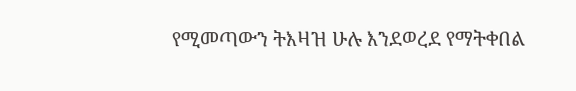የሚመጣውን ትእዛዝ ሁሉ እንደወረደ የማትቀበል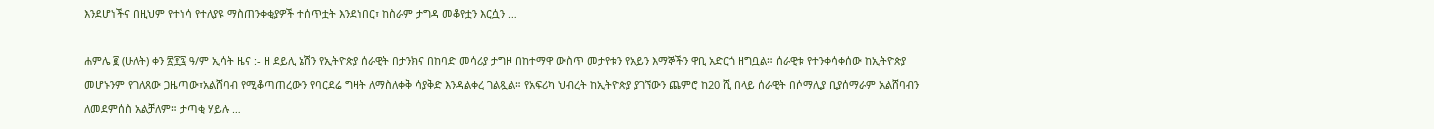እንደሆነችና በዚህም የተነሳ የተለያዩ ማስጠንቀቂያዎች ተሰጥቷት እንደነበር፣ ከስራም ታግዳ መቆየቷን እርሷን …

ሐምሌ ፪ (ሁለት) ቀን ፳፻፯ ዓ/ም ኢሳት ዜና :- ዘ ደይሊ ኔሽን የኢትዮጵያ ሰራዊት በታንክና በከባድ መሳሪያ ታግዞ በከተማዋ ውስጥ መታየቱን የአይን እማኞችን ዋቢ አድርጎ ዘግቧል። ሰራዊቱ የተንቀሳቀሰው ከኢትዮጵያ መሆኑንም የገለጸው ጋዜጣው፣አልሸባብ የሚቆጣጠረውን የባርደሬ ግዛት ለማስለቀቅ ሳያቅድ እንዳልቀረ ገልጿል። የአፍሪካ ህብረት ከኢትዮጵያ ያገኘውን ጨምሮ ከ20 ሺ በላይ ሰራዊት በሶማሊያ ቢያሰማራም አልሸባብን ለመደምሰስ አልቻለም። ታጣቂ ሃይሉ …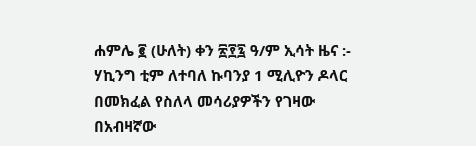ሐምሌ ፪ (ሁለት) ቀን ፳፻፯ ዓ/ም ኢሳት ዜና :- ሃኪንግ ቲም ለተባለ ኩባንያ 1 ሚሊዮን ዶላር በመክፈል የስለላ መሳሪያዎችን የገዛው በአብዛኛው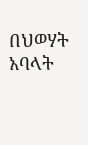በህወሃት አባላት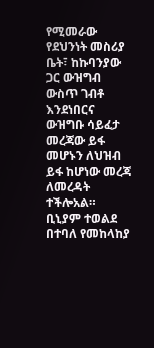የሚመራው የደህንነት መስሪያ ቤት፣ ከኩባንያው ጋር ውዝግብ ውስጥ ገብቶ እንደነበርና ውዝግቡ ሳይፈታ መረጃው ይፋ መሆኑን ለህዝብ ይፋ ከሆነው መረጃ ለመረዳት ተችሎአል። ቢኒያም ተወልደ በተባለ የመከላከያ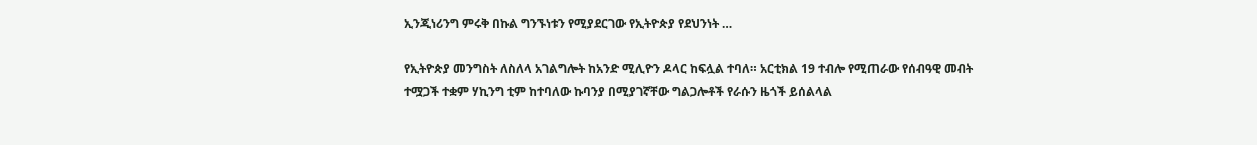ኢንጂነሪንግ ምሩቅ በኩል ግንኙነቱን የሚያደርገው የኢትዮጵያ የደህንነት …

የኢትዮጵያ መንግስት ለስለላ አገልግሎት ከአንድ ሚሊዮን ዶላር ከፍሏል ተባለ። አርቲክል 19 ተብሎ የሚጠራው የሰብዓዊ መብት ተሟጋች ተቋም ሃኪንግ ቲም ከተባለው ኩባንያ በሚያገኛቸው ግልጋሎቶች የራሱን ዜጎች ይሰልላል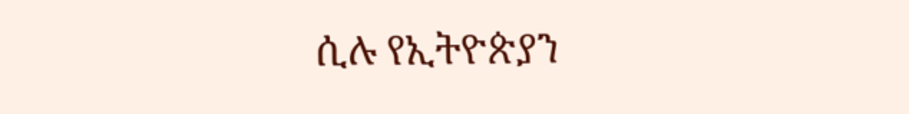ሲሉ የኢትዮጵያን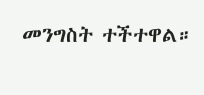መንግስት ተችተዋል።